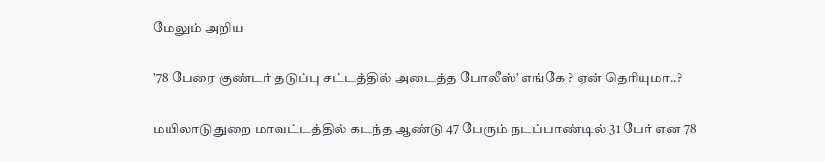மேலும் அறிய

’78 பேரை குண்டர் தடுப்பு சட்டத்தில் அடைத்த போலீஸ்’ எங்கே ? ஏன் தெரியுமா..?

மயிலாடுதுறை மாவட்டத்தில் கடந்த ஆண்டு 47 பேரும் நடப்பாண்டில் 31 பேர் என 78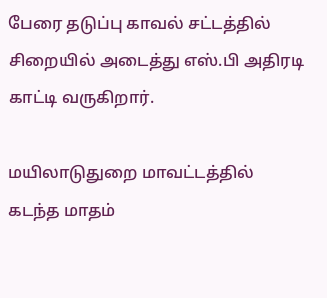பேரை தடுப்பு காவல் சட்டத்தில் சிறையில் அடைத்து எஸ்.பி அதிரடி காட்டி வருகிறார்.

மயிலாடுதுறை மாவட்டத்தில் கடந்த மாதம்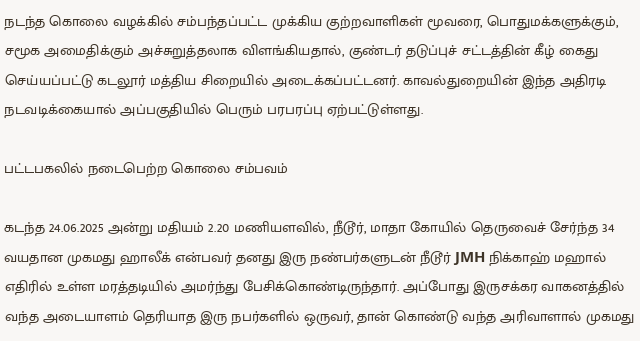நடந்த கொலை வழக்கில் சம்பந்தப்பட்ட முக்கிய குற்றவாளிகள் மூவரை, பொதுமக்களுக்கும், சமூக அமைதிக்கும் அச்சுறுத்தலாக விளங்கியதால், குண்டர் தடுப்புச் சட்டத்தின் கீழ் கைது செய்யப்பட்டு கடலூர் மத்திய சிறையில் அடைக்கப்பட்டனர். காவல்துறையின் இந்த அதிரடி நடவடிக்கையால் அப்பகுதியில் பெரும் பரபரப்பு ஏற்பட்டுள்ளது.

பட்டபகலில் நடைபெற்ற கொலை சம்பவம்

கடந்த 24.06.2025 அன்று மதியம் 2.20 மணியளவில், நீடூர், மாதா கோயில் தெருவைச் சேர்ந்த 34 வயதான முகமது ஹாலீக் என்பவர் தனது இரு நண்பர்களுடன் நீடூர் JMH நிக்காஹ் மஹால் எதிரில் உள்ள மரத்தடியில் அமர்ந்து பேசிக்கொண்டிருந்தார். அப்போது இருசக்கர வாகனத்தில் வந்த அடையாளம் தெரியாத இரு நபர்களில் ஒருவர், தான் கொண்டு வந்த அரிவாளால் முகமது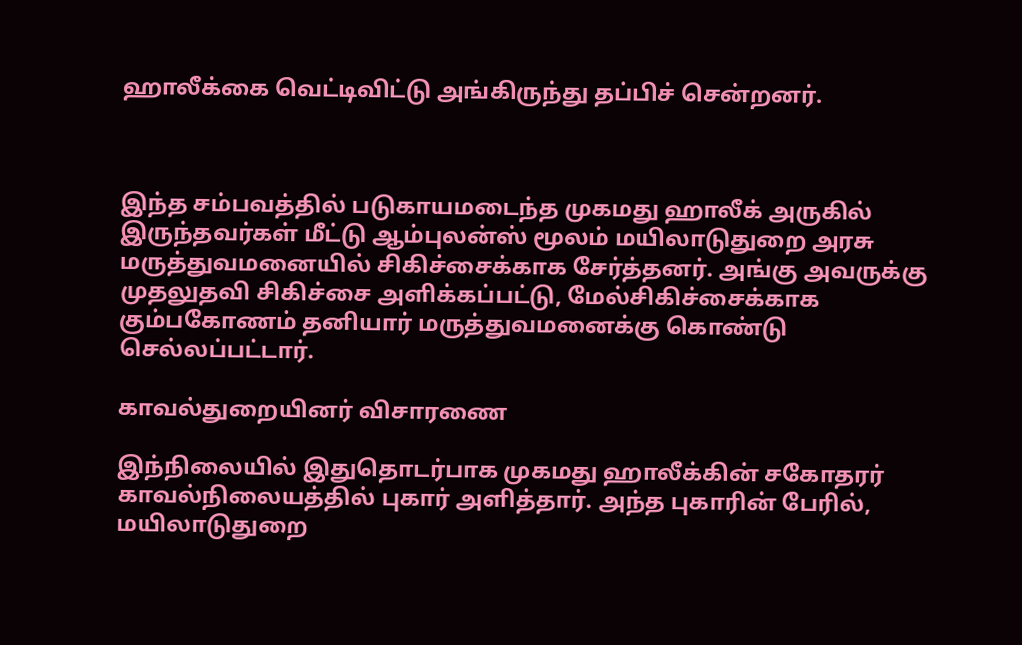ஹாலீக்கை வெட்டிவிட்டு அங்கிருந்து தப்பிச் சென்றனர்.



இந்த சம்பவத்தில் படுகாயமடைந்த முகமது ஹாலீக் அருகில் இருந்தவர்கள் மீட்டு ஆம்புலன்ஸ் மூலம் மயிலாடுதுறை அரசு மருத்துவமனையில் சிகிச்சைக்காக சேர்த்தனர். அங்கு அவருக்கு முதலுதவி சிகிச்சை அளிக்கப்பட்டு, மேல்சிகிச்சைக்காக கும்பகோணம் தனியார் மருத்துவமனைக்கு கொண்டு செல்லப்பட்டார்.

காவல்துறையினர் விசாரணை

இந்நிலையில் இதுதொடர்பாக முகமது ஹாலீக்கின் சகோதரர் காவல்நிலையத்தில் புகார் அளித்தார். அந்த புகாரின் பேரில், மயிலாடுதுறை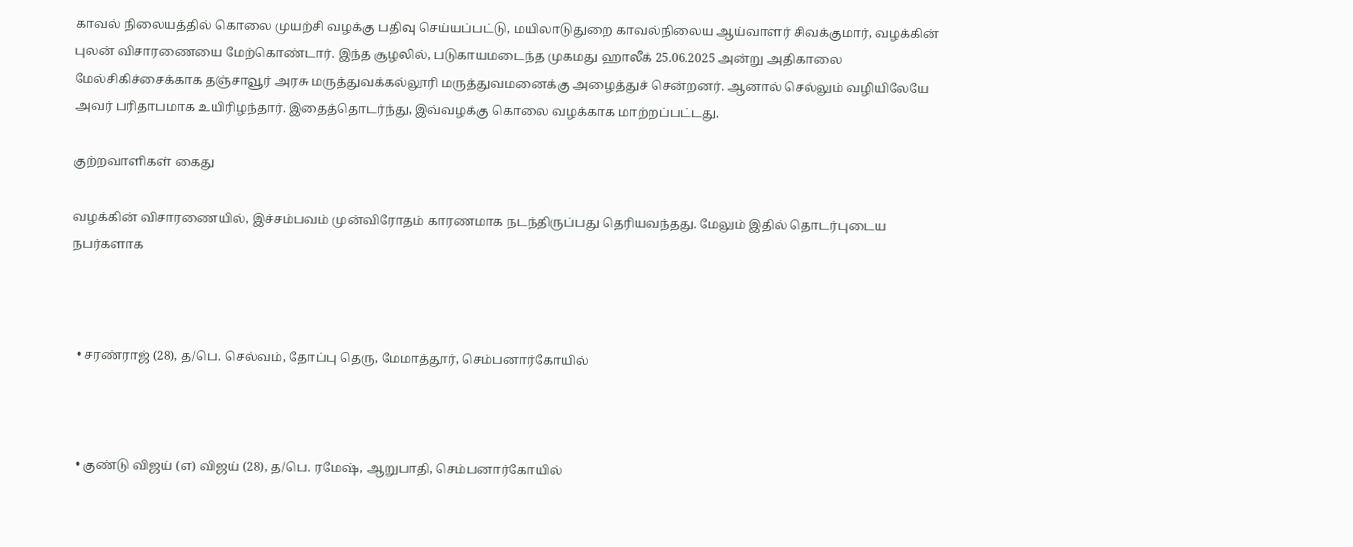காவல் நிலையத்தில் கொலை முயற்சி வழக்கு பதிவு செய்யப்பட்டு, மயிலாடுதுறை காவல்நிலைய ஆய்வாளர் சிவக்குமார், வழக்கின் புலன் விசாரணையை மேற்கொண்டார். இந்த சூழலில், படுகாயமடைந்த முகமது ஹாலீக் 25.06.2025 அன்று அதிகாலை மேல்சிகிச்சைக்காக தஞ்சாவூர் அரசு மருத்துவக்கல்லூரி மருத்துவமனைக்கு அழைத்துச் சென்றனர். ஆனால் செல்லும் வழியிலேயே அவர் பரிதாபமாக உயிரிழந்தார். இதைத்தொடர்ந்து, இவ்வழக்கு கொலை வழக்காக மாற்றப்பட்டது.

குற்றவாளிகள் கைது

வழக்கின் விசாரணையில், இச்சம்பவம் முன்விரோதம் காரணமாக நடந்திருப்பது தெரியவந்தது. மேலும் இதில் தொடர்புடைய நபர்களாக



  • சரண்ராஜ் (28), த/பெ. செல்வம், தோப்பு தெரு, மேமாத்தூர், செம்பனார்கோயில்



  • குண்டு விஜய் (எ) விஜய் (28), த/பெ. ரமேஷ், ஆறுபாதி, செம்பனார்கோயில்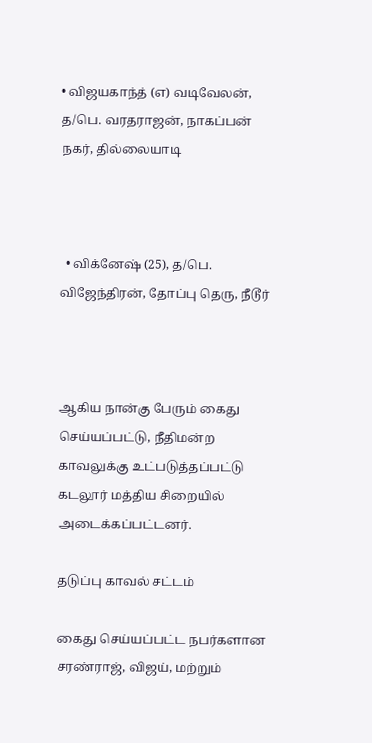• விஜயகாந்த் (எ) வடிவேலன், த/பெ. வரதராஜன், நாகப்பன் நகர், தில்லையாடி



  • விக்னேஷ் (25), த/பெ. விஜேந்திரன், தோப்பு தெரு, நீடூர்



ஆகிய நான்கு பேரும் கைது செய்யப்பட்டு, நீதிமன்ற காவலுக்கு உட்படுத்தப்பட்டு கடலூர் மத்திய சிறையில் அடைக்கப்பட்டனர்.

தடுப்பு காவல் சட்டம்

கைது செய்யப்பட்ட நபர்களான சரண்ராஜ், விஜய், மற்றும்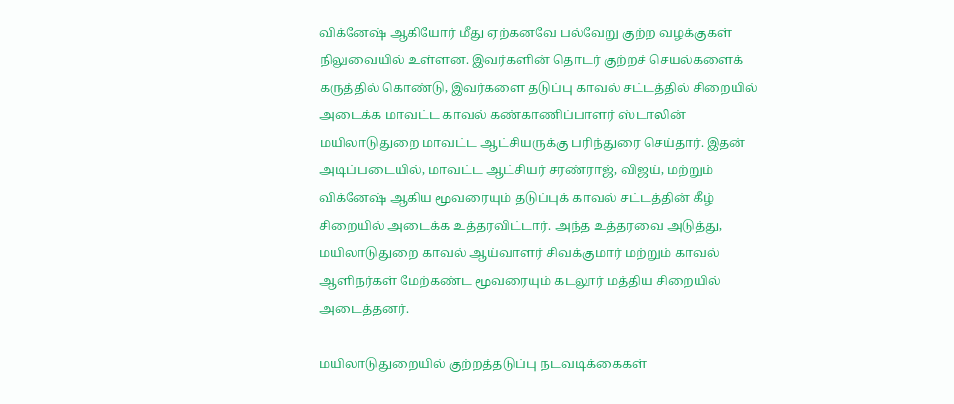விக்னேஷ் ஆகியோர் மீது ஏற்கனவே பல்வேறு குற்ற வழக்குகள் நிலுவையில் உள்ளன. இவர்களின் தொடர் குற்றச் செயல்களைக் கருத்தில் கொண்டு, இவர்களை தடுப்பு காவல் சட்டத்தில் சிறையில் அடைக்க மாவட்ட காவல் கண்காணிப்பாளர் ஸ்டாலின் மயிலாடுதுறை மாவட்ட ஆட்சியருக்கு பரிந்துரை செய்தார். இதன் அடிப்படையில், மாவட்ட ஆட்சியர் சரண்ராஜ், விஜய், மற்றும் விக்னேஷ் ஆகிய மூவரையும் தடுப்புக் காவல் சட்டத்தின் கீழ் சிறையில் அடைக்க உத்தரவிட்டார். அந்த உத்தரவை அடுத்து, மயிலாடுதுறை காவல் ஆய்வாளர் சிவக்குமார் மற்றும் காவல் ஆளிநர்கள் மேற்கண்ட மூவரையும் கடலூர் மத்திய சிறையில் அடைத்தனர்.

மயிலாடுதுறையில் குற்றத்தடுப்பு நடவடிக்கைகள்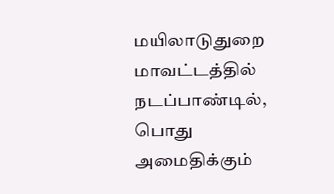மயிலாடுதுறை மாவட்டத்தில் நடப்பாண்டில், பொது அமைதிக்கும்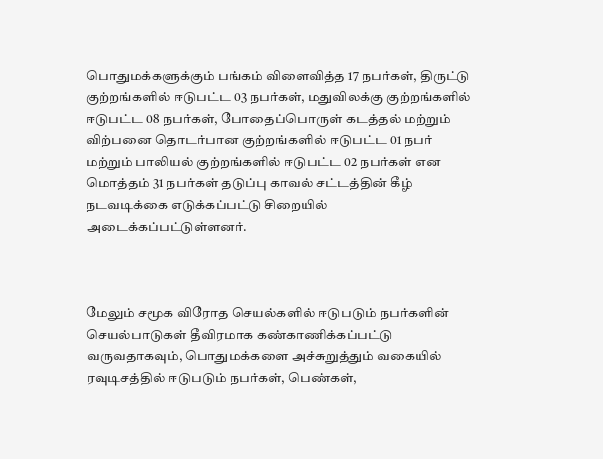பொதுமக்களுக்கும் பங்கம் விளைவித்த 17 நபர்கள், திருட்டு குற்றங்களில் ஈடுபட்ட 03 நபர்கள், மதுவிலக்கு குற்றங்களில் ஈடுபட்ட 08 நபர்கள், போதைப்பொருள் கடத்தல் மற்றும் விற்பனை தொடர்பான குற்றங்களில் ஈடுபட்ட 01 நபர் மற்றும் பாலியல் குற்றங்களில் ஈடுபட்ட 02 நபர்கள் என மொத்தம் 31 நபர்கள் தடுப்பு காவல் சட்டத்தின் கீழ் நடவடிக்கை எடுக்கப்பட்டு சிறையில் அடைக்கப்பட்டுள்ளனர்.



மேலும் சமூக விரோத செயல்களில் ஈடுபடும் நபர்களின் செயல்பாடுகள் தீவிரமாக கண்காணிக்கப்பட்டு வருவதாகவும், பொதுமக்களை அச்சுறுத்தும் வகையில் ரவுடிசத்தில் ஈடுபடும் நபர்கள், பெண்கள்,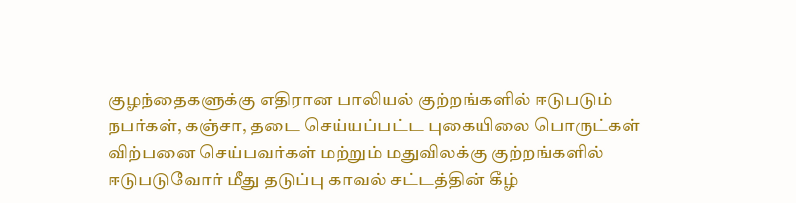குழந்தைகளுக்கு எதிரான பாலியல் குற்றங்களில் ஈடுபடும் நபர்கள், கஞ்சா, தடை செய்யப்பட்ட புகையிலை பொருட்கள் விற்பனை செய்பவர்கள் மற்றும் மதுவிலக்கு குற்றங்களில் ஈடுபடுவோர் மீது தடுப்பு காவல் சட்டத்தின் கீழ்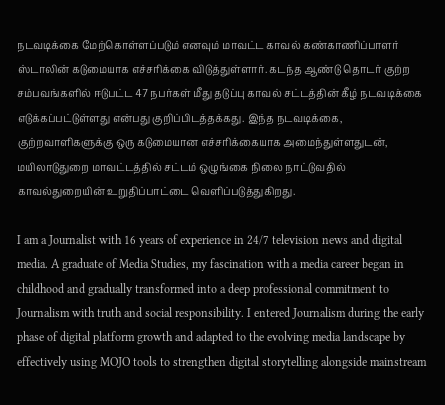நடவடிக்கை மேற்கொள்ளப்படும் எனவும் மாவட்ட காவல் கண்காணிப்பாளர் ஸ்டாலின் கடுமையாக எச்சரிக்கை விடுத்துள்ளார். கடந்த ஆண்டு தொடர் குற்ற சம்பவங்களில் ஈடுபட்ட 47 நபர்கள் மீது தடுப்பு காவல் சட்டத்தின் கீழ் நடவடிக்கை எடுக்கப்பட்டுள்ளது என்பது குறிப்பிடத்தக்கது. இந்த நடவடிக்கை, குற்றவாளிகளுக்கு ஒரு கடுமையான எச்சரிக்கையாக அமைந்துள்ளதுடன், மயிலாடுதுறை மாவட்டத்தில் சட்டம் ஒழுங்கை நிலை நாட்டுவதில் காவல்துறையின் உறுதிப்பாட்டை வெளிப்படுத்துகிறது.

I am a Journalist with 16 years of experience in 24/7 television news and digital media. A graduate of Media Studies, my fascination with a media career began in childhood and gradually transformed into a deep professional commitment to Journalism with truth and social responsibility. I entered Journalism during the early phase of digital platform growth and adapted to the evolving media landscape by effectively using MOJO tools to strengthen digital storytelling alongside mainstream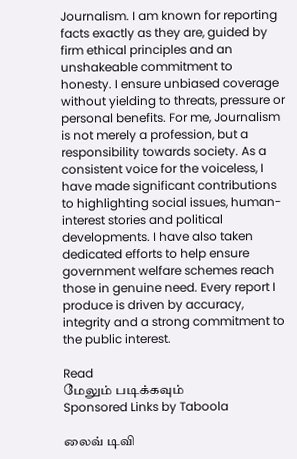Journalism. I am known for reporting facts exactly as they are, guided by firm ethical principles and an unshakeable commitment to honesty. I ensure unbiased coverage without yielding to threats, pressure or personal benefits. For me, Journalism is not merely a profession, but a responsibility towards society. As a consistent voice for the voiceless, I have made significant contributions to highlighting social issues, human-interest stories and political developments. I have also taken dedicated efforts to help ensure government welfare schemes reach those in genuine need. Every report I produce is driven by accuracy, integrity and a strong commitment to the public interest.

Read
மேலும் படிக்கவும்
Sponsored Links by Taboola

லைவ் டிவி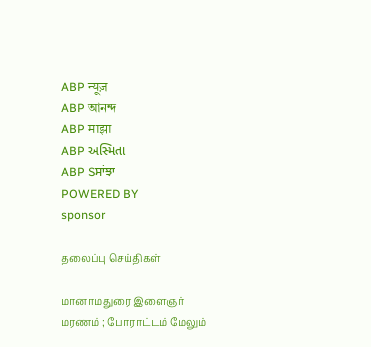ABP न्यूज़
ABP আনন্দ
ABP माझा
ABP અસ્મિતા
ABP Sਸਾਂਝਾ
POWERED BY
sponsor

தலைப்பு செய்திகள்

மானாமதுரை இளைஞர் மரணம் ; போராட்டம் மேலும்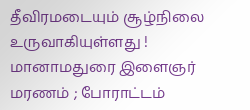தீவிரமடையும் சூழ்நிலை உருவாகியுள்ளது !
மானாமதுரை இளைஞர் மரணம் ; போராட்டம்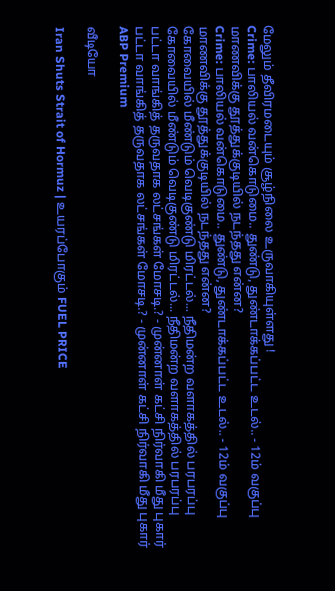மேலும் தீவிரமடையும் சூழ்நிலை உருவாகியுள்ளது !
Crime: பாலியல் வன்கொடுமை.. துண்டு, துண்டாக்கப்பட்ட உடல்.. - 12ம் வகுப்பு மாணவிக்கு தூத்துக்குடியில் நடந்தது என்ன?
Crime: பாலியல் வன்கொடுமை.. துண்டு, துண்டாக்கப்பட்ட உடல்.. - 12ம் வகுப்பு மாணவிக்கு தூத்துக்குடியில் நடந்தது என்ன?
கோவையில் மீண்டும் வெடிகுண்டு மிரட்டல்... நீதிமன்ற வளாகத்தில் பரபரப்பு
கோவையில் மீண்டும் வெடிகுண்டு மிரட்டல்... நீதிமன்ற வளாகத்தில் பரபரப்பு
பட்டா வாங்கித் தருவதாக லட்சங்கள் மோசடி.? - முன்னாள் கட்சி நிர்வாகி மீது புகார்
பட்டா வாங்கித் தருவதாக லட்சங்கள் மோசடி.? - முன்னாள் கட்சி நிர்வாகி மீது புகார்
ABP Premium

வீடியோ

Iran Shuts Strait of Hormuz | உயரப்போகும் FUEL PRICE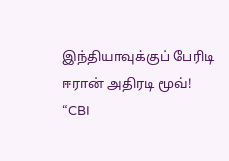இந்தியாவுக்குப் பேரிடி ஈரான் அதிரடி மூவ்!
“CBI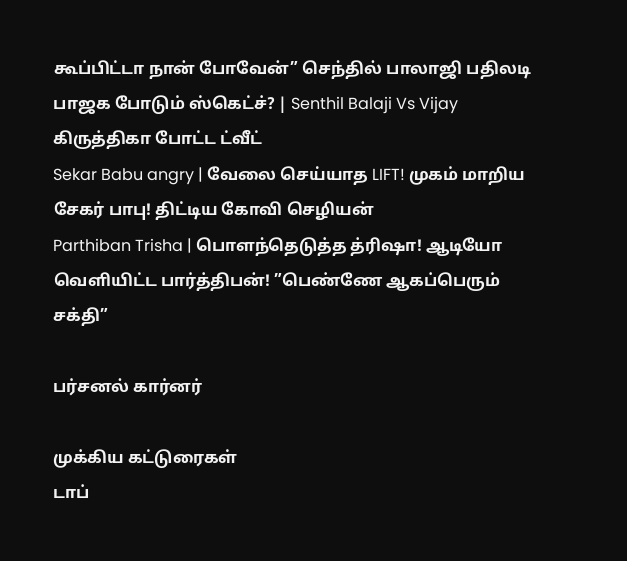கூப்பிட்டா நான் போவேன்” செந்தில் பாலாஜி பதிலடி பாஜக போடும் ஸ்கெட்ச்? | Senthil Balaji Vs Vijay
கிருத்திகா போட்ட ட்வீட்
Sekar Babu angry | வேலை செய்யாத LIFT! முகம் மாறிய சேகர் பாபு! திட்டிய கோவி செழியன்
Parthiban Trisha | பொளந்தெடுத்த த்ரிஷா! ஆடியோ வெளியிட்ட பார்த்திபன்! ”பெண்ணே ஆகப்பெரும் சக்தி”

பர்சனல் கார்னர்

முக்கிய கட்டுரைகள்
டாப்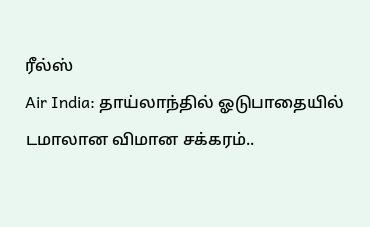ரீல்ஸ்
Air India: தாய்லாந்தில் ஓடுபாதையில் டமாலான விமான சக்கரம்..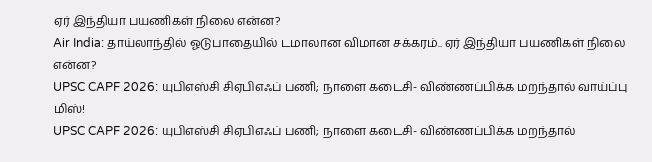ஏர் இந்தியா பயணிகள் நிலை என்ன?
Air India: தாய்லாந்தில் ஓடுபாதையில் டமாலான விமான சக்கரம்.. ஏர் இந்தியா பயணிகள் நிலை என்ன?
UPSC CAPF 2026: யுபிஎஸ்சி சிஏபிஎஃப் பணி; நாளை கடைசி- விண்ணப்பிக்க மறந்தால் வாய்ப்பு மிஸ்!
UPSC CAPF 2026: யுபிஎஸ்சி சிஏபிஎஃப் பணி; நாளை கடைசி- விண்ணப்பிக்க மறந்தால்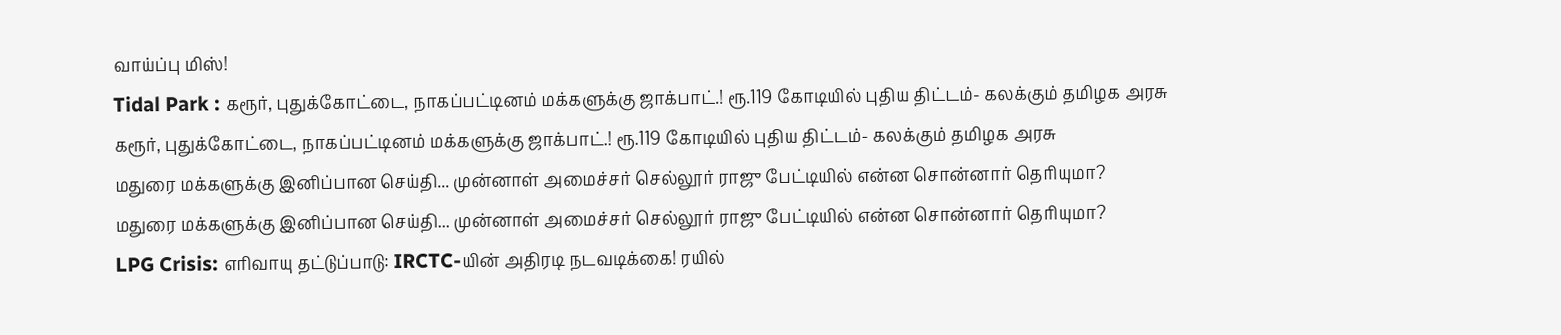வாய்ப்பு மிஸ்!
Tidal Park : கரூர், புதுக்கோட்டை, நாகப்பட்டினம் மக்களுக்கு ஜாக்பாட்.! ரூ.119 கோடியில் புதிய திட்டம்- கலக்கும் தமிழக அரசு
கரூர், புதுக்கோட்டை, நாகப்பட்டினம் மக்களுக்கு ஜாக்பாட்.! ரூ.119 கோடியில் புதிய திட்டம்- கலக்கும் தமிழக அரசு
மதுரை மக்களுக்கு இனிப்பான செய்தி... முன்னாள் அமைச்சர் செல்லூர் ராஜு பேட்டியில் என்ன சொன்னார் தெரியுமா?
மதுரை மக்களுக்கு இனிப்பான செய்தி... முன்னாள் அமைச்சர் செல்லூர் ராஜு பேட்டியில் என்ன சொன்னார் தெரியுமா?
LPG Crisis: எரிவாயு தட்டுப்பாடு: IRCTC-யின் அதிரடி நடவடிக்கை! ரயில்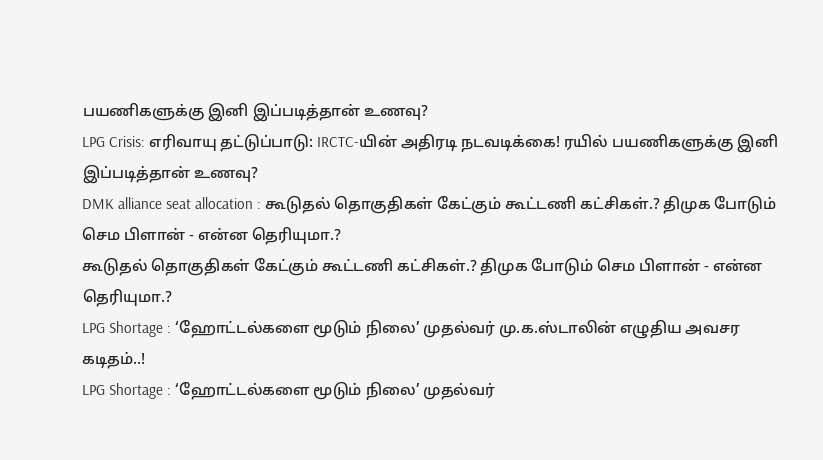பயணிகளுக்கு இனி இப்படித்தான் உணவு?
LPG Crisis: எரிவாயு தட்டுப்பாடு: IRCTC-யின் அதிரடி நடவடிக்கை! ரயில் பயணிகளுக்கு இனி இப்படித்தான் உணவு?
DMK alliance seat allocation : கூடுதல் தொகுதிகள் கேட்கும் கூட்டணி கட்சிகள்.? திமுக போடும் செம பிளான் - என்ன தெரியுமா.?
கூடுதல் தொகுதிகள் கேட்கும் கூட்டணி கட்சிகள்.? திமுக போடும் செம பிளான் - என்ன தெரியுமா.?
LPG Shortage : ‘ஹோட்டல்களை மூடும் நிலை’ முதல்வர் மு.க.ஸ்டாலின் எழுதிய அவசர கடிதம்..!
LPG Shortage : ‘ஹோட்டல்களை மூடும் நிலை’ முதல்வர்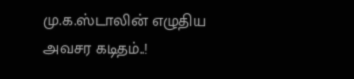மு.க.ஸ்டாலின் எழுதிய அவசர கடிதம்..!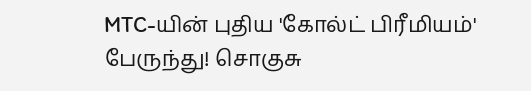MTC-யின் புதிய 'கோல்ட் பிரீமியம்' பேருந்து! சொகுசு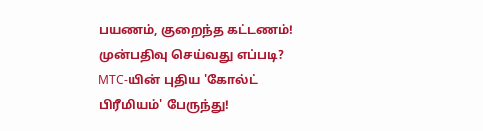பயணம், குறைந்த கட்டணம்! முன்பதிவு செய்வது எப்படி?
MTC-யின் புதிய 'கோல்ட் பிரீமியம்' பேருந்து!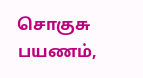சொகுசு பயணம்,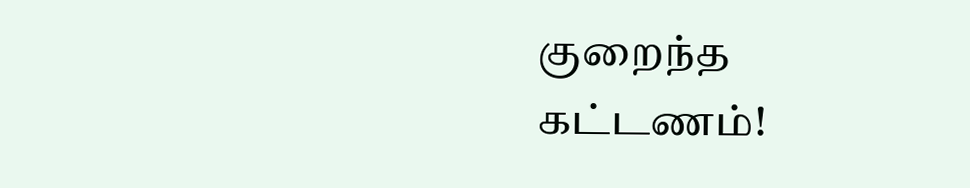குறைந்த கட்டணம்!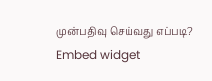முன்பதிவு செய்வது எப்படி?
Embed widget